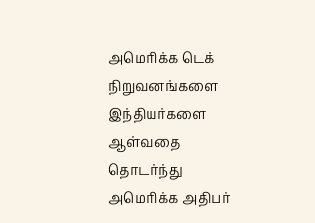அமெரிக்க டெக் நிறுவனங்களை இந்தியர்களை ஆள்வதை தொடர்ந்து அமெரிக்க அதிபர்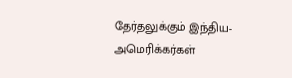தேர்தலுக்கும் இந்திய-அமெரிக்கர்கள்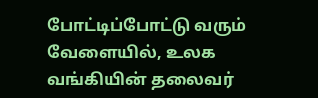போட்டிப்போட்டு வரும் வேளையில், உலக வங்கியின் தலைவர்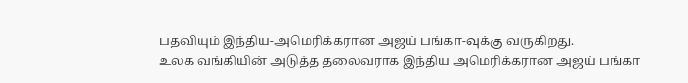பதவியும் இந்திய-அமெரிக்கரான அஜய் பங்கா-வுக்கு வருகிறது.
உலக வங்கியின் அடுத்த தலைவராக இந்திய அமெரிக்கரான அஜய் பங்கா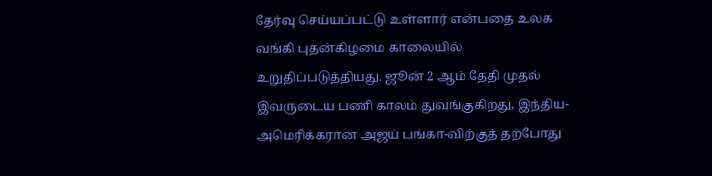தேர்வு செய்யப்பட்டு உள்ளார் என்பதை உலக வங்கி புதன்கிழமை காலையில் உறுதிப்படுத்தியது. ஜூன் 2 ஆம் தேதி முதல் இவருடைய பணி காலம் துவங்குகிறது, இந்திய-அமெரிக்கரான அஜய் பங்கா-விற்குத் தற்போது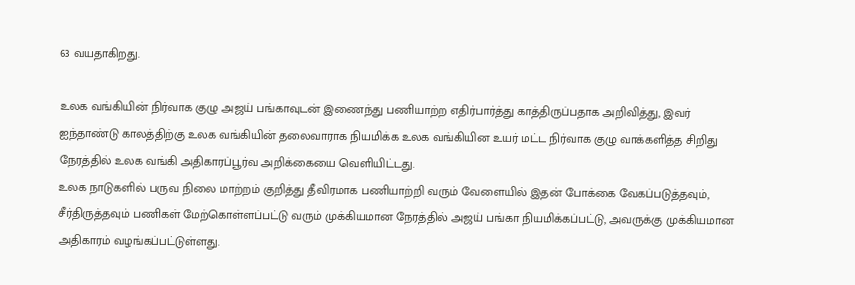63 வயதாகிறது.

உலக வங்கியின் நிர்வாக குழு அஜய் பங்காவுடன் இணைந்து பணியாற்ற எதிர்பார்த்து காத்திருப்பதாக அறிவித்து, இவர் ஐந்தாண்டு காலத்திற்கு உலக வங்கியின் தலைவாராக நியமிக்க உலக வங்கியின உயர் மட்ட நிர்வாக குழு வாக்களித்த சிறிது நேரத்தில் உலக வங்கி அதிகாரப்பூர்வ அறிக்கையை வெளியிட்டது.
உலக நாடுகளில் பருவ நிலை மாற்றம் குறித்து தீவிரமாக பணியாற்றி வரும் வேளையில் இதன் போக்கை வேகப்படுத்தவும், சீர்திருத்தவும் பணிகள் மேற்கொள்ளப்பட்டு வரும் முக்கியமான நேரத்தில் அஜய் பங்கா நியமிக்கப்பட்டு, அவருக்கு முக்கியமான அதிகாரம் வழங்கப்பட்டுள்ளது.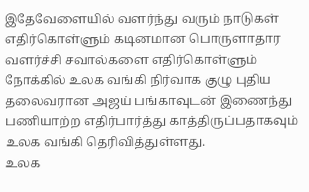இதேவேளையில் வளர்ந்து வரும் நாடுகள் எதிர்கொள்ளும் கடினமான பொருளாதார வளர்ச்சி சவால்களை எதிர்கொள்ளும் நோக்கில் உலக வங்கி நிர்வாக குழு புதிய தலைவரான அஜய் பங்காவுடன் இணைந்து பணியாற்ற எதிர்பார்த்து காத்திருப்பதாகவும் உலக வங்கி தெரிவித்துள்ளது.
உலக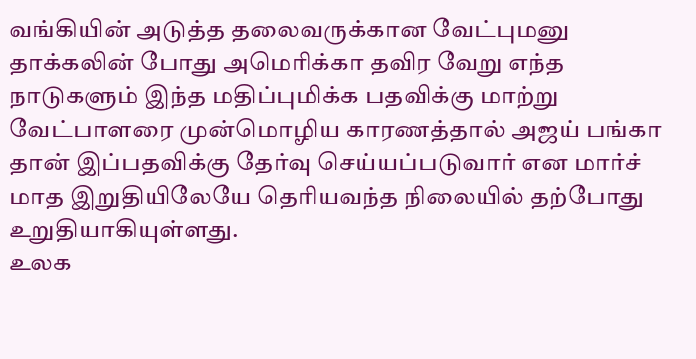வங்கியின் அடுத்த தலைவருக்கான வேட்புமனு தாக்கலின் போது அமெரிக்கா தவிர வேறு எந்த நாடுகளும் இந்த மதிப்புமிக்க பதவிக்கு மாற்று வேட்பாளரை முன்மொழிய காரணத்தால் அஜய் பங்கா தான் இப்பதவிக்கு தேர்வு செய்யப்படுவார் என மார்ச் மாத இறுதியிலேயே தெரியவந்த நிலையில் தற்போது உறுதியாகியுள்ளது.
உலக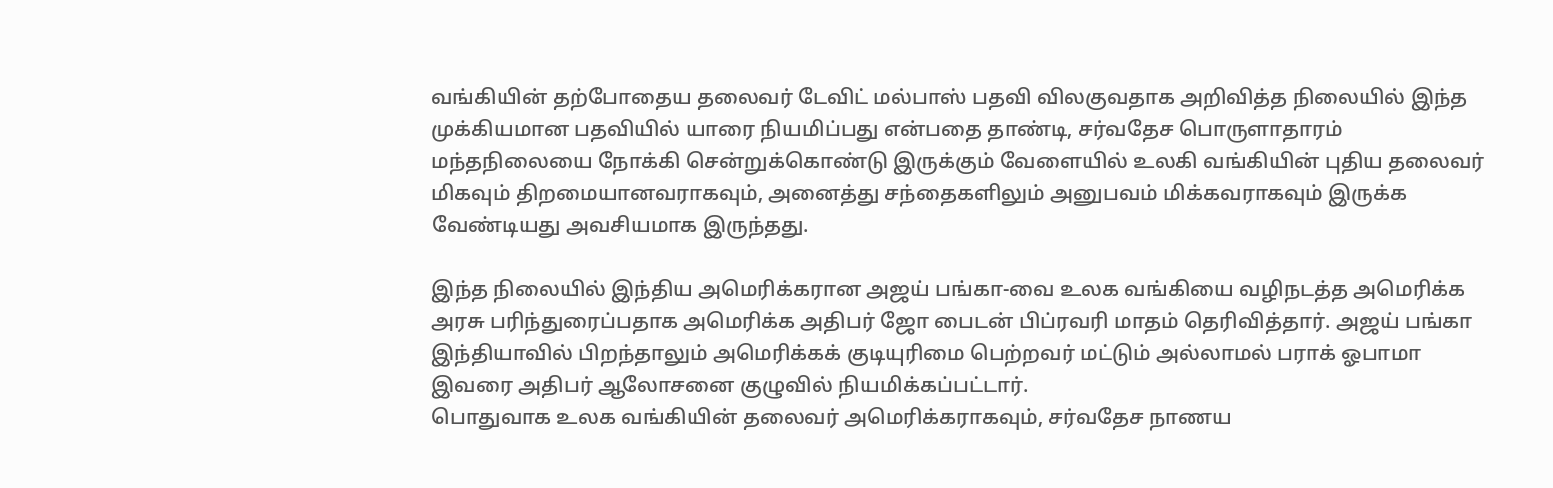வங்கியின் தற்போதைய தலைவர் டேவிட் மல்பாஸ் பதவி விலகுவதாக அறிவித்த நிலையில் இந்த முக்கியமான பதவியில் யாரை நியமிப்பது என்பதை தாண்டி, சர்வதேச பொருளாதாரம் மந்தநிலையை நோக்கி சென்றுக்கொண்டு இருக்கும் வேளையில் உலகி வங்கியின் புதிய தலைவர் மிகவும் திறமையானவராகவும், அனைத்து சந்தைகளிலும் அனுபவம் மிக்கவராகவும் இருக்க வேண்டியது அவசியமாக இருந்தது.

இந்த நிலையில் இந்திய அமெரிக்கரான அஜய் பங்கா-வை உலக வங்கியை வழிநடத்த அமெரிக்க அரசு பரிந்துரைப்பதாக அமெரிக்க அதிபர் ஜோ பைடன் பிப்ரவரி மாதம் தெரிவித்தார். அஜய் பங்கா இந்தியாவில் பிறந்தாலும் அமெரிக்கக் குடியுரிமை பெற்றவர் மட்டும் அல்லாமல் பராக் ஓபாமா இவரை அதிபர் ஆலோசனை குழுவில் நியமிக்கப்பட்டார்.
பொதுவாக உலக வங்கியின் தலைவர் அமெரிக்கராகவும், சர்வதேச நாணய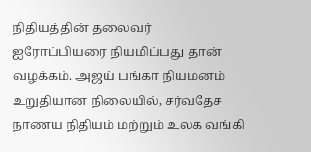நிதியத்தின் தலைவர் ஐரோப்பியரை நியமிப்பது தான் வழக்கம். அஜய் பங்கா நியமனம் உறுதியான நிலையில், சர்வதேச நாணய நிதியம் மற்றும் உலக வங்கி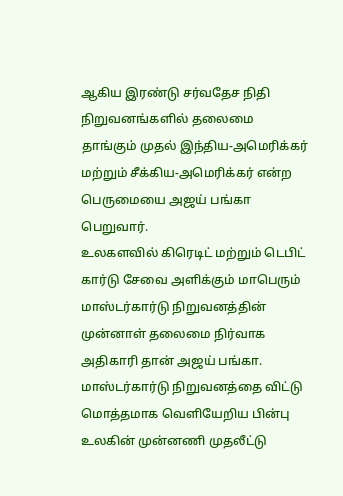ஆகிய இரண்டு சர்வதேச நிதி நிறுவனங்களில் தலைமை தாங்கும் முதல் இந்திய-அமெரிக்கர் மற்றும் சீக்கிய-அமெரிக்கர் என்ற பெருமையை அஜய் பங்கா பெறுவார்.
உலகளவில் கிரெடிட் மற்றும் டெபிட் கார்டு சேவை அளிக்கும் மாபெரும் மாஸ்டர்கார்டு நிறுவனத்தின் முன்னாள் தலைமை நிர்வாக அதிகாரி தான் அஜய் பங்கா. மாஸ்டர்கார்டு நிறுவனத்தை விட்டு மொத்தமாக வெளியேறிய பின்பு உலகின் முன்னணி முதலீட்டு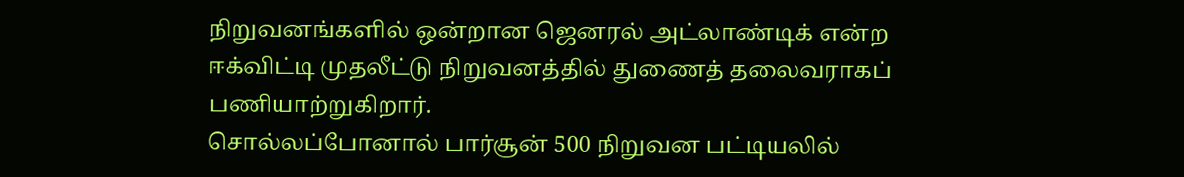நிறுவனங்களில் ஒன்றான ஜெனரல் அட்லாண்டிக் என்ற ஈக்விட்டி முதலீட்டு நிறுவனத்தில் துணைத் தலைவராகப் பணியாற்றுகிறார்.
சொல்லப்போனால் பார்சூன் 500 நிறுவன பட்டியலில்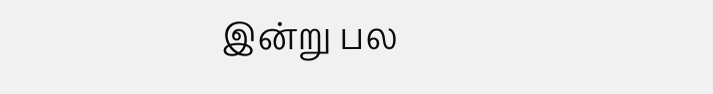இன்று பல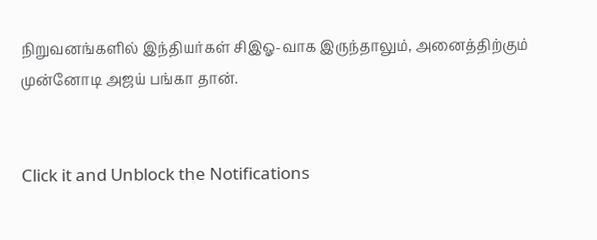நிறுவனங்களில் இந்தியர்கள் சிஇஓ-வாக இருந்தாலும், அனைத்திற்கும் முன்னோடி அஜய் பங்கா தான்.


Click it and Unblock the Notifications